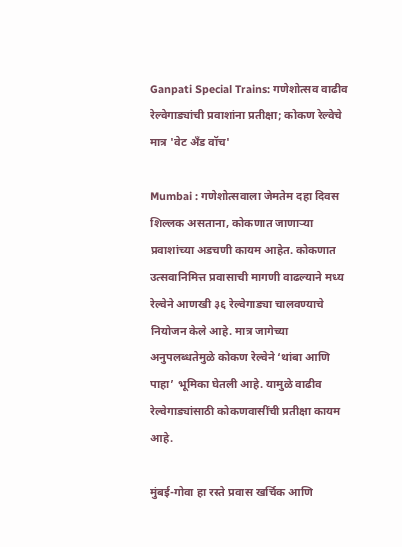Ganpati Special Trains: गणेशोत्सव वाढीव रेल्वेगाड्यांची प्रवाशांना प्रतीक्षा; कोकण रेल्वेचे मात्र 'वेट अ‍ॅंड वॉच'

Mumbai : गणेशोत्सवाला जेमतेम दहा दिवस शिल्लक असताना, कोकणात जाणाऱ्या प्रवाशांच्या अडचणी कायम आहेत. कोकणात उत्सवानिमित्त प्रवासाची मागणी वाढल्याने मध्य रेल्वेने आणखी ३६ रेल्वेगाड्या चालवण्याचे नियोजन केले आहे. मात्र जागेच्या अनुपलब्धतेमुळे कोकण रेल्वेने ‘थांबा आणि पाहा’ भूमिका घेतली आहे. यामुळे वाढीव रेल्वेगाड्यांसाठी कोकणवासींची प्रतीक्षा कायम आहे.

मुंबई-गोवा हा रस्ते प्रवास खर्चिक आणि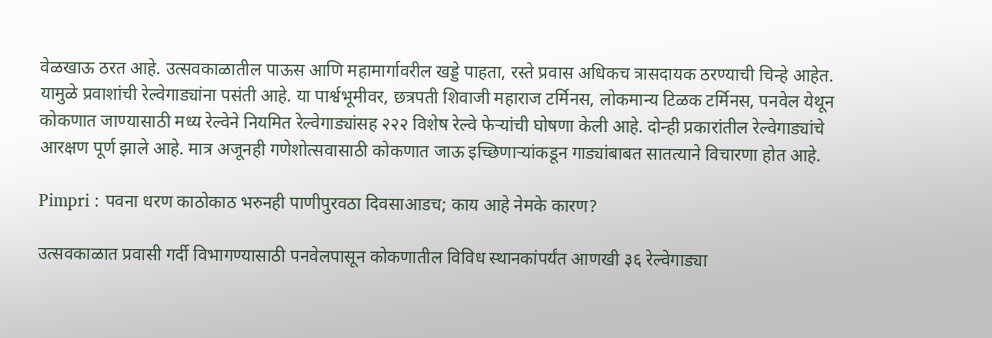वेळखाऊ ठरत आहे. उत्सवकाळातील पाऊस आणि महामार्गावरील खड्डे पाहता, रस्ते प्रवास अधिकच त्रासदायक ठरण्याची चिन्हे आहेत. यामुळे प्रवाशांची रेल्वेगाड्यांना पसंती आहे. या पार्श्वभूमीवर, छत्रपती शिवाजी महाराज टर्मिनस, लोकमान्य टिळक टर्मिनस, पनवेल येथून कोकणात जाण्यासाठी मध्य रेल्वेने नियमित रेल्वेगाड्यांसह २२२ विशेष रेल्वे फेऱ्यांची घोषणा केली आहे. दोन्ही प्रकारांतील रेल्वेगाड्यांचे आरक्षण पूर्ण झाले आहे. मात्र अजूनही गणेशोत्सवासाठी कोकणात जाऊ इच्छिणाऱ्यांकडून गाड्यांबाबत सातत्याने विचारणा होत आहे.

Pimpri : पवना धरण काठोकाठ भरुनही पाणीपुरवठा दिवसाआडच; काय आहे नेमके कारण?

उत्सवकाळात प्रवासी गर्दी विभागण्यासाठी पनवेलपासून कोकणातील विविध स्थानकांपर्यंत आणखी ३६ रेल्वेगाड्या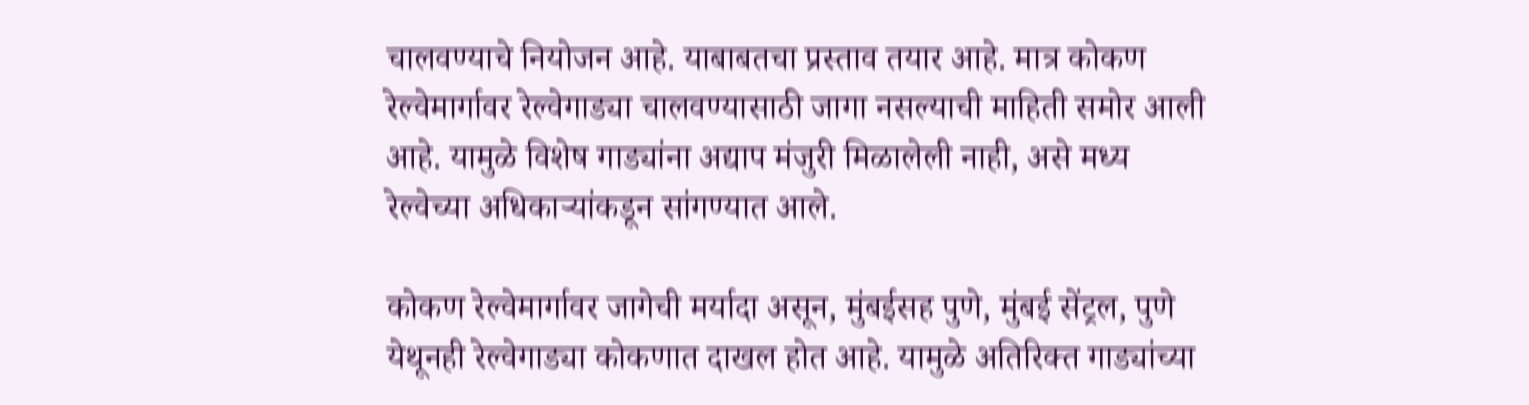चालवण्याचे नियोजन आहे. याबाबतचा प्रस्ताव तयार आहे. मात्र कोकण रेल्वेमार्गावर रेल्वेगाड्या चालवण्यासाठी जागा नसल्याची माहिती समोर आली आहे. यामुळे विशेष गाड्यांना अद्याप मंजुरी मिळालेली नाही, असे मध्य रेल्वेच्या अधिकाऱ्यांकडून सांगण्यात आले.

कोकण रेल्वेमार्गावर जागेची मर्यादा असून, मुंबईसह पुणे, मुंबई सेंट्रल, पुणे येथूनही रेल्वेगाड्या कोकणात दाखल होत आहे. यामुळे अतिरिक्त गाड्यांच्या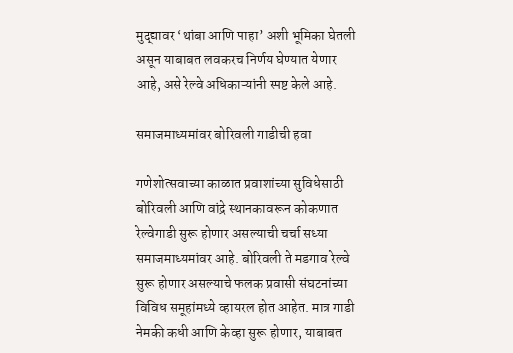मुद्द्यावर ‘थांबा आणि पाहा’ अशी भूमिका घेतली असून याबाबत लवकरच निर्णय घेण्यात येणार आहे, असे रेल्वे अधिकाऱ्यांनी स्पष्ट केले आहे.

समाजमाध्यमांवर बोरिवली गाडीची हवा

गणेशोत्सवाच्या काळात प्रवाशांच्या सुविधेसाठी बोरिवली आणि वांद्रे स्थानकावरून कोकणात रेल्वेगाडी सुरू होणार असल्याची चर्चा सध्या समाजमाध्यमांवर आहे. बोरिवली ते मडगाव रेल्वे सुरू होणार असल्याचे फलक प्रवासी संघटनांच्या विविध समूहांमध्ये व्हायरल होत आहेत. मात्र गाडी नेमकी कधी आणि केव्हा सुरू होणार, याबाबत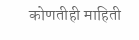कोणतीही माहिती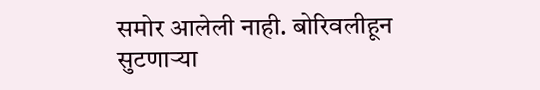समोर आलेली नाही. बोरिवलीहून सुटणाऱ्या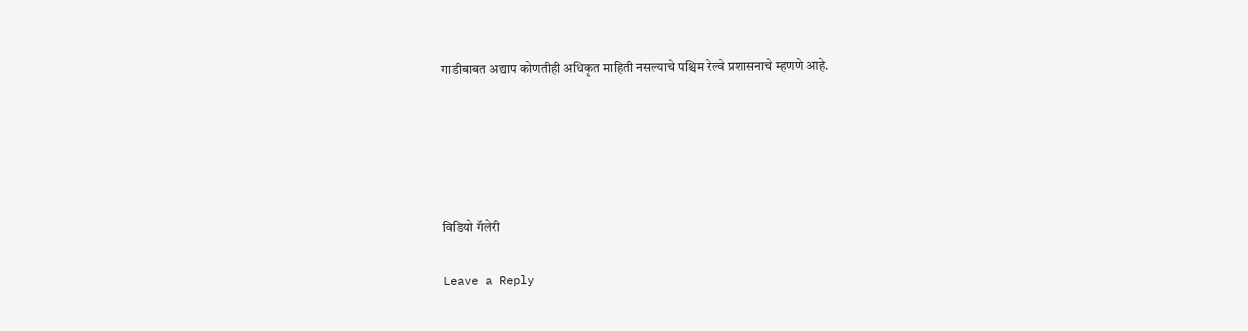गाडीबाबत अद्याप कोणतीही अधिकृत माहिती नसल्याचे पश्चिम रेल्वे प्रशासनाचे म्हणणे आहे.





विडियो गॅलेरी

Leave a Reply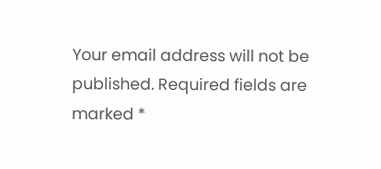Your email address will not be published. Required fields are marked *